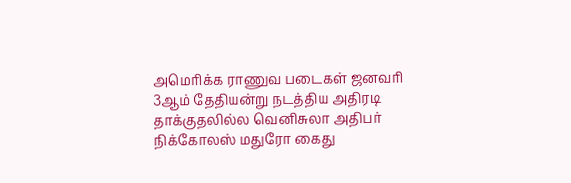அமெரிக்க ராணுவ படைகள் ஜனவரி 3ஆம் தேதியன்று நடத்திய அதிரடி தாக்குதலில்ல வெனிசுலா அதிபர் நிக்கோலஸ் மதுரோ கைது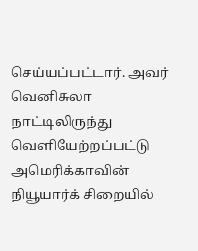செய்யப்பட்டார். அவர் வெனிசுலா நாட்டிலிருந்து வெளியேற்றப்பட்டு அமெரிக்காவின் நியூயார்க் சிறையில்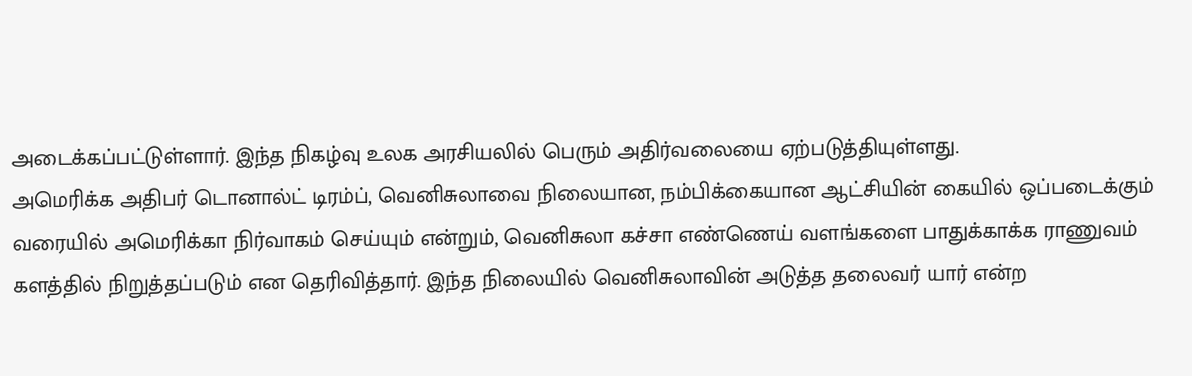அடைக்கப்பட்டுள்ளார். இந்த நிகழ்வு உலக அரசியலில் பெரும் அதிர்வலையை ஏற்படுத்தியுள்ளது.
அமெரிக்க அதிபர் டொனால்ட் டிரம்ப், வெனிசுலாவை நிலையான, நம்பிக்கையான ஆட்சியின் கையில் ஒப்படைக்கும் வரையில் அமெரிக்கா நிர்வாகம் செய்யும் என்றும், வெனிசுலா கச்சா எண்ணெய் வளங்களை பாதுக்காக்க ராணுவம் களத்தில் நிறுத்தப்படும் என தெரிவித்தார். இந்த நிலையில் வெனிசுலாவின் அடுத்த தலைவர் யார் என்ற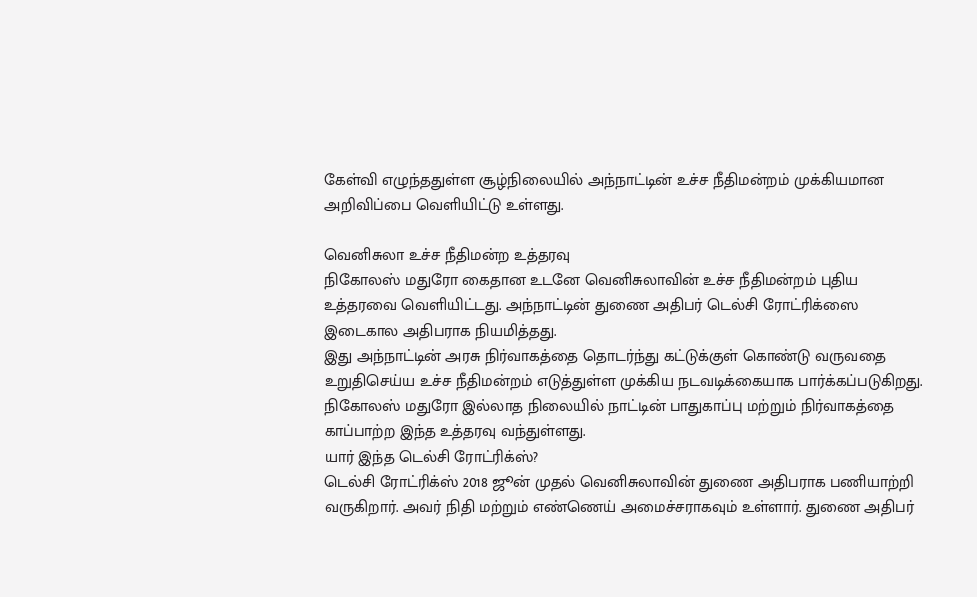கேள்வி எழுந்ததுள்ள சூழ்நிலையில் அந்நாட்டின் உச்ச நீதிமன்றம் முக்கியமான அறிவிப்பை வெளியிட்டு உள்ளது.

வெனிசுலா உச்ச நீதிமன்ற உத்தரவு
நிகோலஸ் மதுரோ கைதான உடனே வெனிசுலாவின் உச்ச நீதிமன்றம் புதிய உத்தரவை வெளியிட்டது. அந்நாட்டின் துணை அதிபர் டெல்சி ரோட்ரிக்ஸை இடைகால அதிபராக நியமித்தது.
இது அந்நாட்டின் அரசு நிர்வாகத்தை தொடர்ந்து கட்டுக்குள் கொண்டு வருவதை உறுதிசெய்ய உச்ச நீதிமன்றம் எடுத்துள்ள முக்கிய நடவடிக்கையாக பார்க்கப்படுகிறது. நிகோலஸ் மதுரோ இல்லாத நிலையில் நாட்டின் பாதுகாப்பு மற்றும் நிர்வாகத்தை காப்பாற்ற இந்த உத்தரவு வந்துள்ளது.
யார் இந்த டெல்சி ரோட்ரிக்ஸ்?
டெல்சி ரோட்ரிக்ஸ் 2018 ஜூன் முதல் வெனிசுலாவின் துணை அதிபராக பணியாற்றி வருகிறார். அவர் நிதி மற்றும் எண்ணெய் அமைச்சராகவும் உள்ளார். துணை அதிபர்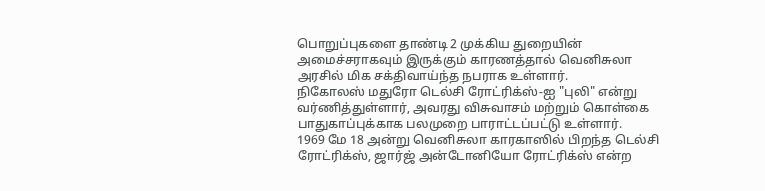பொறுப்புகளை தாண்டி 2 முக்கிய துறையின் அமைச்சராகவும் இருக்கும் காரணத்தால் வெனிசுலா அரசில் மிக சக்திவாய்ந்த நபராக உள்ளார்.
நிகோலஸ் மதுரோ டெல்சி ரோட்ரிக்ஸ்-ஐ "புலி" என்று வர்ணித்துள்ளார், அவரது விசுவாசம் மற்றும் கொள்கை பாதுகாப்புக்காக பலமுறை பாராட்டப்பட்டு உள்ளார்.
1969 மே 18 அன்று வெனிசுலா காரகாஸில் பிறந்த டெல்சி ரோட்ரிக்ஸ், ஜார்ஜ் அன்டோனியோ ரோட்ரிக்ஸ் என்ற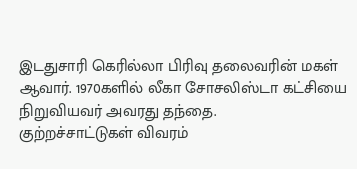இடதுசாரி கெரில்லா பிரிவு தலைவரின் மகள் ஆவார். 1970களில் லீகா சோசலிஸ்டா கட்சியை நிறுவியவர் அவரது தந்தை.
குற்றச்சாட்டுகள் விவரம்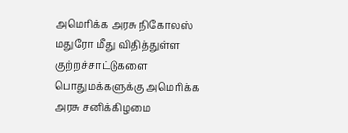அமெரிக்க அரசு நிகோலஸ் மதுரோ மீது விதித்துள்ள குற்றச்சாட்டுகளை பொதுமக்களுக்கு அமெரிக்க அரசு சனிக்கிழமை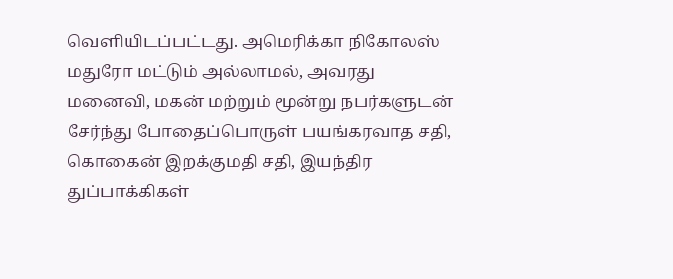வெளியிடப்பட்டது. அமெரிக்கா நிகோலஸ் மதுரோ மட்டும் அல்லாமல், அவரது மனைவி, மகன் மற்றும் மூன்று நபர்களுடன் சேர்ந்து போதைப்பொருள் பயங்கரவாத சதி, கொகைன் இறக்குமதி சதி, இயந்திர துப்பாக்கிகள்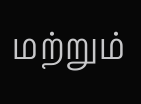மற்றும்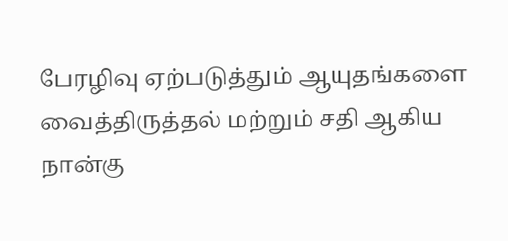பேரழிவு ஏற்படுத்தும் ஆயுதங்களை வைத்திருத்தல் மற்றும் சதி ஆகிய நான்கு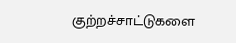குற்றச்சாட்டுகளை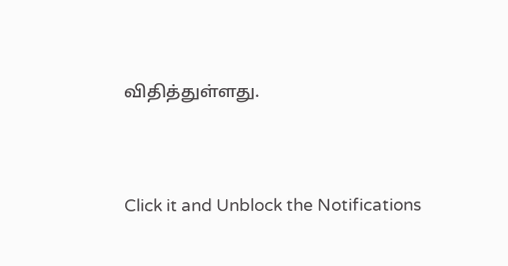விதித்துள்ளது.


Click it and Unblock the Notifications